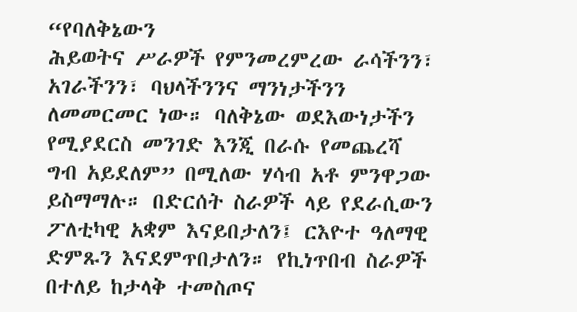“የባለቅኔውን
ሕይወትና ሥራዎች የምንመረምረው ራሳችንን፣
አገራችንን፣ ባህላችንንና ማንነታችንን
ለመመርመር ነው። ባለቅኔው ወደእውነታችን
የሚያደርስ መንገድ እንጂ በራሱ የመጨረሻ
ግብ አይደለም” በሚለው ሃሳብ አቶ ምንዋጋው
ይስማማሉ። በድርሰት ስራዎች ላይ የደራሲውን
ፖለቲካዊ አቋም እናይበታለን፤ ርእዮተ ዓለማዊ
ድምጹን እናደምጥበታለን። የኪነጥበብ ስራዎች
በተለይ ከታላቅ ተመስጦና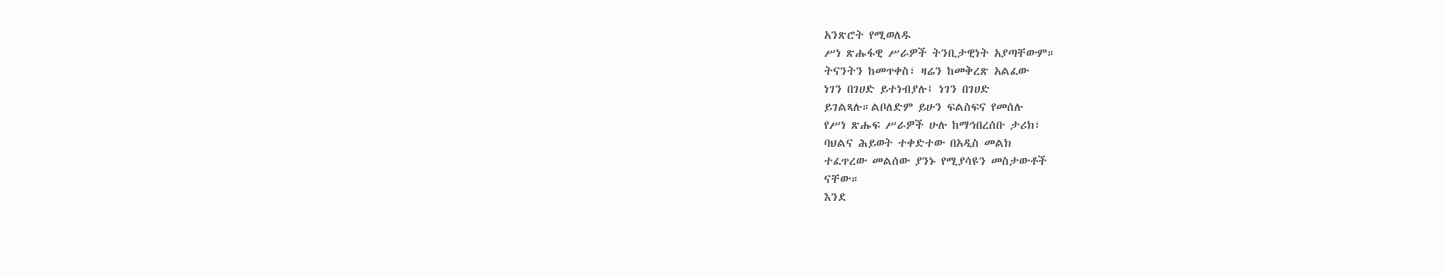አንጽሮት የሚወለዱ
ሥነ ጽሑፋዊ ሥራዎች ትንቢታዊነት አያጣቸውም።
ትናንትን ከመጥቀስ፣ ዛሬን ከመቅረጽ አልፈው
ነገን በገሀድ ይተነብያሉ፤ ነገን በገሀድ
ይገልጻሉ።ልቦለድም ይሁን ፍልስፍና የመሰሉ
የሥነ ጽሑፍ ሥራዎች ሁሉ ከማኅበረሰቡ ታሪክ፣
ባህልና ሕይወት ተቀድተው በአዲስ መልክ
ተፈጥረው መልሰው ያንኑ የሚያሳዩን መስታውቶች
ናቸው።
እንደ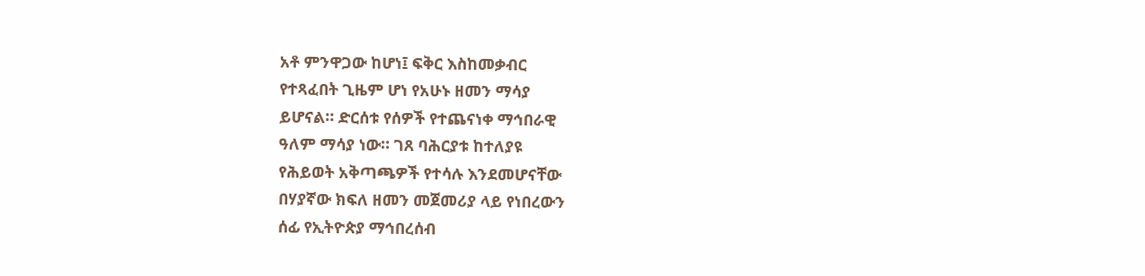አቶ ምንዋጋው ከሆነ፤ ፍቅር እስከመቃብር
የተጻፈበት ጊዜም ሆነ የአሁኑ ዘመን ማሳያ
ይሆናል። ድርሰቱ የሰዎች የተጨናነቀ ማኅበራዊ
ዓለም ማሳያ ነው። ገጸ ባሕርያቱ ከተለያዩ
የሕይወት አቅጣጫዎች የተሳሉ እንደመሆናቸው
በሃያኛው ክፍለ ዘመን መጀመሪያ ላይ የነበረውን
ሰፊ የኢትዮጵያ ማኅበረሰብ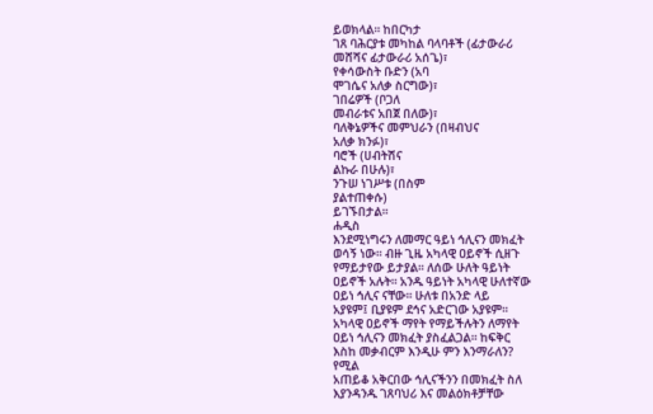ይወክላል። ከበርካታ
ገጸ ባሕርያቱ መካከል ባላባቶች (ፊታውራሪ
መሸሻና ፊታውራሪ አሰጌ)፣
የቀሳውስት ቡድን (አባ
ሞገሴና አለቃ ስርግው)፣
ገበሬዎች (ቦጋለ
መብራቱና አበጀ በለው)፣
ባለቅኔዎችና መምህራን (በዛብህና
አለቃ ክንፉ)፣
ባሮች (ሀብትሽና
ልኩራ በሁሉ)፣
ንጉሠ ነገሥቱ (በስም
ያልተጠቀሱ)
ይገኙበታል።
ሐዲስ
እንደሚነግሩን ለመማር ዓይነ ኅሊናን መክፈት
ወሳኝ ነው። ብዙ ጊዜ አካላዊ ዐይኖች ሲዘጉ
የማይታየው ይታያል፡፡ ለሰው ሁለት ዓይነት
ዐይኖች አሉት። አንዱ ዓይነት አካላዊ ሁለተኛው
ዐይነ ኅሊና ናቸው፡፡ ሁለቱ በአንድ ላይ
አያዩም፤ ቢያዩም ደኅና አድርገው አያዩም።
አካላዊ ዐይኖች ማየት የማይችሉትን ለማየት
ዐይነ ኅሊናን መክፈት ያስፈልጋል። ከፍቅር
እስከ መቃብርም እንዲሁ ምን እንማራለን?
የሚል
አጠይቆ አቅርበው ኅሊናችንን በመክፈት ስለ
እያንዳንዱ ገጸባህሪ እና መልዕክቶቻቸው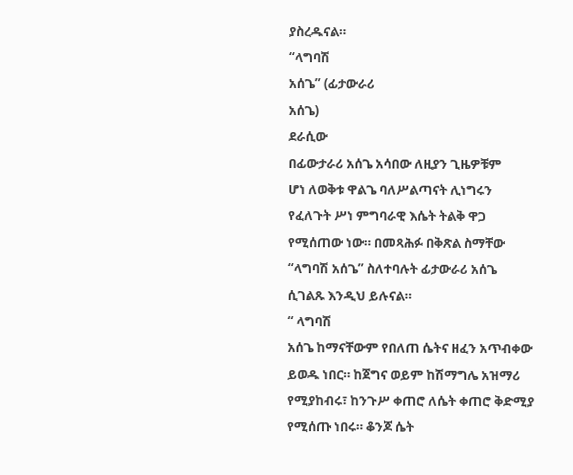ያስረዱናል።
“ላግባሽ
አሰጌ” (ፊታውራሪ
አሰጌ)
ደራሲው
በፊውታራሪ አሰጌ አሳበው ለዚያን ጊዜዎቹም
ሆነ ለወቅቱ ዋልጌ ባለሥልጣናት ሊነግሩን
የፈለጉት ሥነ ምግባራዊ እሴት ትልቅ ዋጋ
የሚሰጠው ነው። በመጻሕፉ በቅጽል ስማቸው
“ላግባሽ አሰጌ” ስለተባሉት ፊታውራሪ አሰጌ
ሲገልጹ እንዲህ ይሉናል።
“ ላግባሽ
አሰጌ ከማናቸውም የበለጠ ሴትና ዘፈን አጥብቀው
ይወዱ ነበር። ከጀግና ወይም ከሽማግሌ አዝማሪ
የሚያከብሩ፣ ከንጉሥ ቀጠሮ ለሴት ቀጠሮ ቅድሚያ
የሚሰጡ ነበሩ። ቆንጆ ሴት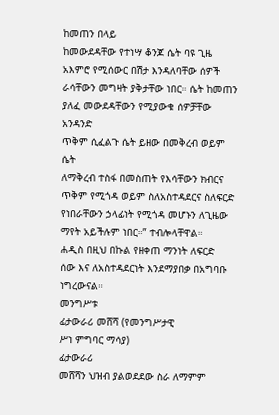ከመጠን በላይ
ከመውደዳቸው የተነሣ ቆንጆ ሴት ባዩ ጊዜ
አእምሮ የሚሰውር በሽታ እንዳለባቸው ሰዎች
ራሳቸውን መግዛት ያቅታቸው ነበር። ሴት ከመጠን
ያለፈ መውደዳቸውን የሚያውቁ ሰዎቻቸው አንዳንድ
ጥቅም ሲፈልጉ ሴት ይዘው በመቅረብ ወይም ሴት
ለማቅረብ ተስፋ በመስጠት የእሳቸውን ክብርና
ጥቅም የሚጎዳ ወይም ስለአስተዳደርና ስለፍርድ
የነበራቸውን ኃላፊነት የሚጎዳ መሆኑን ለጊዜው
ማየት አይችሉም ነበር።” ተብሎላቸዋል።
ሐዲስ በዚህ በኩል የዘቀጠ ማንነት ለፍርድ
ሰው እና ለአስተዳደርነት እንደማያበቃ በአግባቡ
ነግረውናል።
መንግሥቱ
ፊታውራሪ መሸሻ (የመንግሥታዊ
ሥነ ምግባር ማሳያ)
ፊታውራሪ
መሸሻን ህዝብ ያልወደደው ስራ ለማምም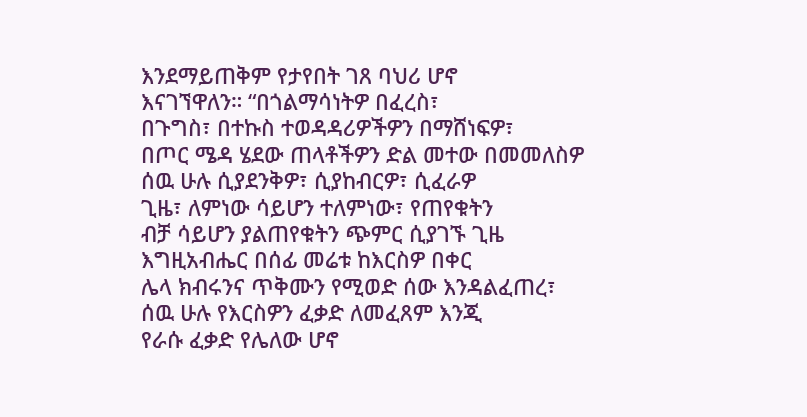እንደማይጠቅም የታየበት ገጸ ባህሪ ሆኖ
እናገኘዋለን። “በጎልማሳነትዎ በፈረስ፣
በጉግስ፣ በተኩስ ተወዳዳሪዎችዎን በማሸነፍዎ፣
በጦር ሜዳ ሄደው ጠላቶችዎን ድል መተው በመመለስዎ
ሰዉ ሁሉ ሲያደንቅዎ፣ ሲያከብርዎ፣ ሲፈራዎ
ጊዜ፣ ለምነው ሳይሆን ተለምነው፣ የጠየቁትን
ብቻ ሳይሆን ያልጠየቁትን ጭምር ሲያገኙ ጊዜ
እግዚአብሔር በሰፊ መሬቱ ከእርስዎ በቀር
ሌላ ክብሩንና ጥቅሙን የሚወድ ሰው እንዳልፈጠረ፣
ሰዉ ሁሉ የእርስዎን ፈቃድ ለመፈጸም እንጂ
የራሱ ፈቃድ የሌለው ሆኖ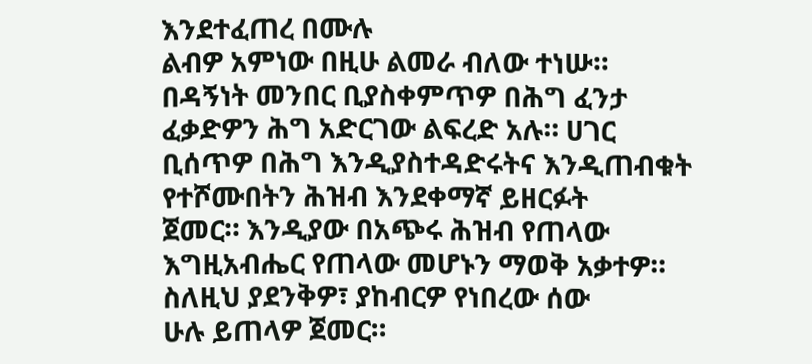እንደተፈጠረ በሙሉ
ልብዎ አምነው በዚሁ ልመራ ብለው ተነሡ።
በዳኝነት መንበር ቢያስቀምጥዎ በሕግ ፈንታ
ፈቃድዎን ሕግ አድርገው ልፍረድ አሉ። ሀገር
ቢሰጥዎ በሕግ እንዲያስተዳድሩትና እንዲጠብቁት
የተሾሙበትን ሕዝብ እንደቀማኛ ይዘርፉት
ጀመር። እንዲያው በአጭሩ ሕዝብ የጠላው
እግዚአብሔር የጠላው መሆኑን ማወቅ አቃተዎ።
ስለዚህ ያደንቅዎ፣ ያከብርዎ የነበረው ሰው
ሁሉ ይጠላዎ ጀመር።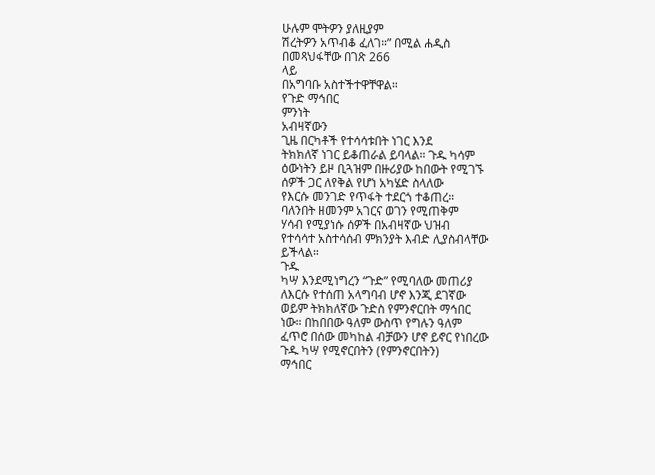ሁሉም ሞትዎን ያለዚያም
ሽረትዎን አጥብቆ ፈለገ።” በሚል ሐዲስ
በመጻህፋቸው በገጽ 266
ላይ
በአግባቡ አስተችተዋቸዋል።
የጉድ ማኅበር
ምንነት
አብዛኛውን
ጊዜ በርካቶች የተሳሳቱበት ነገር እንደ
ትክክለኛ ነገር ይቆጠራል ይባላል። ጉዱ ካሳም
ዕውነትን ይዞ ቢጓዝም በዙሪያው ከበውት የሚገኙ
ሰዎች ጋር ለየቅል የሆነ አካሄድ ስላለው
የእርሱ መንገድ የጥፋት ተደርጎ ተቆጠረ።
ባለንበት ዘመንም አገርና ወገን የሚጠቅም
ሃሳብ የሚያነሱ ሰዎች በአብዛኛው ህዝብ
የተሳሳተ አስተሳሰብ ምክንያት እብድ ሊያስብላቸው
ይችላል።
ጉዱ
ካሣ እንደሚነግረን “ጉድ” የሚባለው መጠሪያ
ለእርሱ የተሰጠ አላግባብ ሆኖ እንጂ ደገኛው
ወይም ትክክለኛው ጉድስ የምንኖርበት ማኅበር
ነው። በከበበው ዓለም ውስጥ የግሉን ዓለም
ፈጥሮ በሰው መካከል ብቻውን ሆኖ ይኖር የነበረው
ጉዱ ካሣ የሚኖርበትን (የምንኖርበትን)
ማኅበር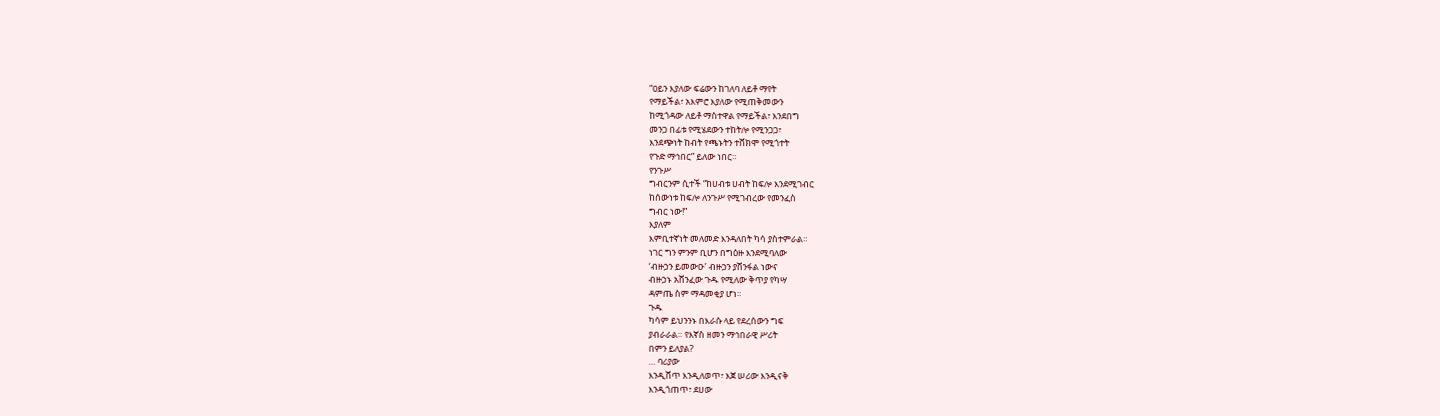“ዐይን እያለው ፍሬውን ከገለባ ለይቶ ማየት
የማይችል፣ አእምሮ እያለው የሚጠቅመውን
ከሚጎዳው ለይቶ ማስተዋል የማይችል፣ እንደበግ
መንጋ በፊቱ የሚሄደውን ተከትሎ የሚንጋጋ፣
እንደጭነት ከብት የጫኑትን ተሸክሞ የሚጎተት
የጉድ ማኅበር” ይለው ነበር።
የንጉሥ
ግብርንም ሲተች “ከሀብቱ ሀብት ከፍሎ እንደሚገብር
ከሰውነቱ ከፍሎ ለንጉሥ የሚገብረው የመንፈስ
ግብር ነው!”
እያለም
እምቢተኛነት መለመድ እንዳለበት ካሳ ያስተምራል።
ነገር ግን ምንም ቢሆን በግዕዙ እንደሚባለው
‘ብዙኃን ይመውዑ’ ብዙኃን ያሸንፋል ነውና
ብዙኃኑ አሸንፈው ጉዱ የሚለው ቅጥያ የካሣ
ዳምጤ ስም ማዳመቂያ ሆነ።
ጉዱ
ካሳም ይህንንኑ በእራሱ ላይ የደረሰውን ግፍ
ያብራራል። የእኛስ ዘመን ማኅበራዊ ሥሪት
በምን ይለያል?
… ባሪያው
እንዲሸጥ እንዲለወጥ፣ እጀ ሠሪው እንዲናቅ
እንዲጎጠጥ፣ ደሀው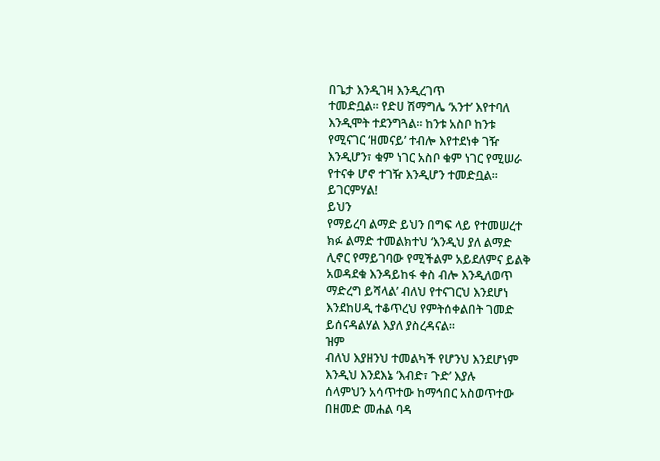በጌታ እንዲገዛ እንዲረገጥ
ተመድቧል። የድሀ ሽማግሌ ‘አንተ’ እየተባለ
እንዲሞት ተደንግጓል። ከንቱ አስቦ ከንቱ
የሚናገር ‘ዘመናይ’ ተብሎ እየተደነቀ ገዥ
እንዲሆን፣ ቁም ነገር አስቦ ቁም ነገር የሚሠራ
የተናቀ ሆኖ ተገዥ እንዲሆን ተመድቧል፡፡
ይገርምሃል!
ይህን
የማይረባ ልማድ ይህን በግፍ ላይ የተመሠረተ
ክፉ ልማድ ተመልክተህ ‘እንዲህ ያለ ልማድ
ሊኖር የማይገባው የሚችልም አይደለምና ይልቅ
አወዳደቁ እንዳይከፋ ቀስ ብሎ እንዲለወጥ
ማድረግ ይሻላል’ ብለህ የተናገርህ እንደሆነ
እንደከሀዲ ተቆጥረህ የምትሰቀልበት ገመድ
ይሰናዳልሃል እያለ ያስረዳናል።
ዝም
ብለህ እያዘንህ ተመልካች የሆንህ እንደሆነም
እንዲህ እንደእኔ ‘እብድ፣ ጉድ’ እያሉ
ሰላምህን አሳጥተው ከማኅበር አስወጥተው
በዘመድ መሐል ባዳ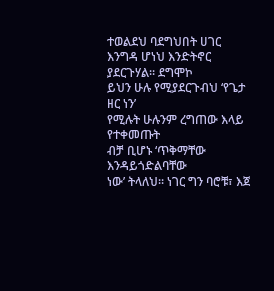ተወልደህ ባደግህበት ሀገር
እንግዳ ሆነህ እንድትኖር ያደርጉሃል። ደግሞኮ
ይህን ሁሉ የሚያደርጉብህ ‘የጌታ ዘር ነን’
የሚሉት ሁሉንም ረግጠው እላይ የተቀመጡት
ብቻ ቢሆኑ ‘ጥቅማቸው እንዳይጎድልባቸው
ነው’ ትላለህ፡፡ ነገር ግን ባሮቹ፣ እጀ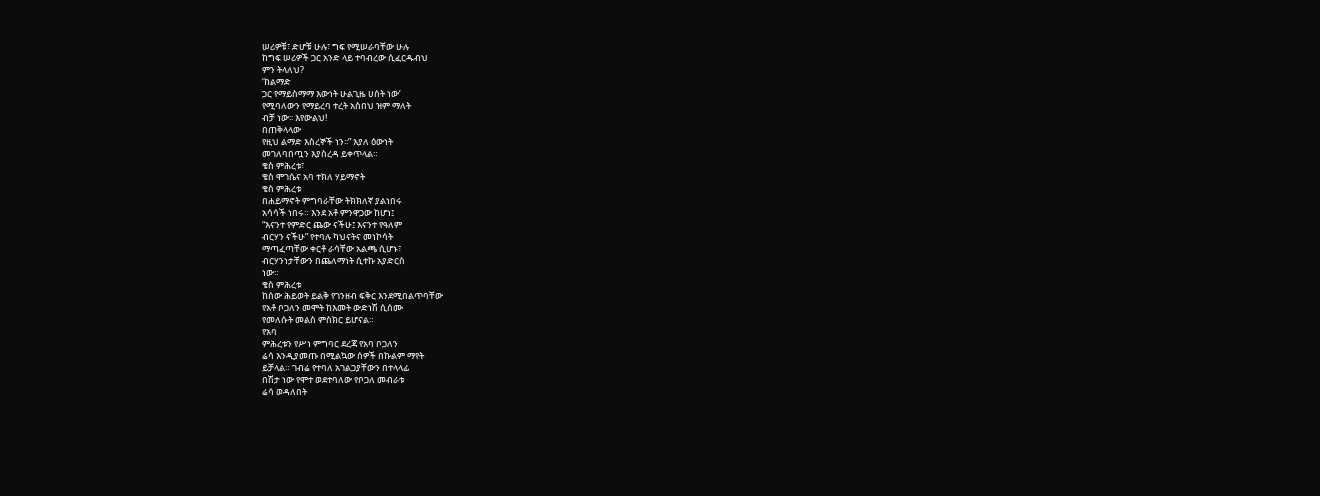ሠሪዎቹ፣ ድሆቹ ሁሉ፣ ግፍ የሚሠራባቸው ሁሉ
ከግፍ ሠሪዎች ጋር አንድ ላይ ተባብረው ሲፈርዱብህ
ምን ትላለህ?
‘ከልማድ
ጋር የማይስማማ እውነት ሁልጊዜ ሀሰት ነው’
የሚባለውን የማይረባ ተረት አስበህ ዝም ማለት
ብቻ ነው፡፡ እየውልህ!
በጠቅላላው
የዚህ ልማድ እስረኞች ነን፡፡” እያለ ዕውነት
መገለባበጧን እያስረዳ ይቀጥላል።
ቄስ ምሕረቱ፣
ቄስ ሞገሴና አባ ተክለ ሃይማኖት
ቄስ ምሕረቱ
በሐይማኖት ምግባራቸው ትክክለኛ ያልነበሩ
አሳሳች ነበሩ። እንደ አቶ ምንዋጋው ከሆነ፤
“እናንተ የምድር ጨው ናችሁ፤ እናንተ የዓለም
ብርሃን ናችሁ” የተባሉ ካህናትና መነኮሳት
ማጣፈጣቸው ቀርቶ ራሳቸው አልጫ ሲሆኑ፣
ብርሃንነታቸውን በጨለማነት ሲተኩ አያድርስ
ነው።
ቄስ ምሕረቱ
ከሰው ሕይወት ይልቅ የገንዘብ ፍቅር እንደሚበልጥባቸው
የአቶ ቦጋለን መሞት ከእመት ውድነሽ ሲሰሙ
የመለሱት መልስ ምስክር ይሆናል።
የአባ
ምሕረቱን የሥነ ምግባር ደረጃ የአባ ቦጋለን
ሬሳ እንዲያመጡ በሚልኳው ሰዎች በኩልም ማየት
ይቻላል። ገብሬ የተባለ አገልጋያቸውን በተላላፊ
በሽታ ነው የሞተ ወደተባለው የቦጋለ መብራቱ
ሬሳ ወዳለበት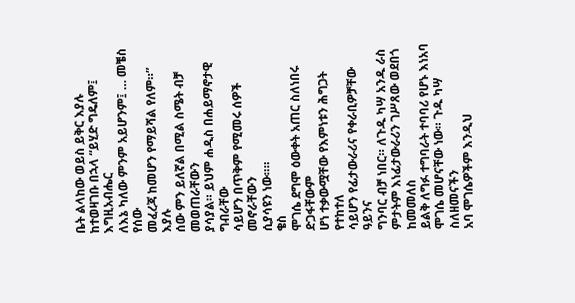ቤት ልላከው ወይስ ይቅር እያሉ
ከተወዛገቡ በኋላ “ይሂድ ግዴለም፤ እግዚአብሔር
ለእኔ ካለው ምንም አይሆንም፤ … መቼስ የሰው
መፈረጃ ከመሆን የማይሻል የለም።” እያሉ
ሰው ምን ይለኛል በሚል ስሜት ብቻ መወጠራቸውን
ያሳያል። ይህም ሐዲስ በሐይማኖታዊ ግብራቸው
ሳይሆን በጥቅም የሚመሩ ሰዎች መኖራቸውን
ሲያሳዩን ነው።።
ቄስ
ሞገሴ ደግሞ ዕውቀት አጠር ስለነበሩ ድጋፋቸውም
ሆነ ተቃውሟቸው የእምነቱን ሕግጋት የተከተለ
ሳይሆን የፊታውራሪና የቀራቢዎቻቸው ዓይንና
ግንባር ብቻ ነበር። ለጉዱ ካሣ አንዱ ራስ
ምታትም እነፊታውራሪን ገሥጸው ወደበጎ ከመመለስ
ይልቅ ለግፉ ተግባራት ተባባሪ የሆኑ እነአባ
ሞገሴ መሆናቸው ነው። ጉዱ ካሣ ስለዘመናችን
አባ ሞገሴዎችም እንዲህ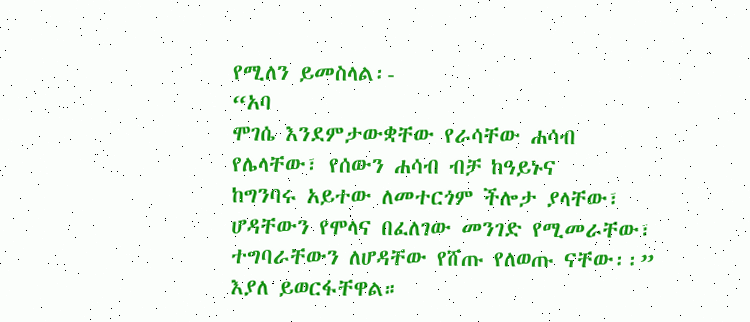የሚለን ይመስላል፡-
“አባ
ሞገሴ እንደምታውቋቸው የራሳቸው ሐሳብ
የሌላቸው፣ የሰውን ሐሳብ ብቻ ከዓይኑና
ከግንባሩ አይተው ለመተርጎም ችሎታ ያላቸው፣
ሆዳቸውን የሞላና በፈለገው መንገድ የሚመራቸው፣
ተግባራቸውን ለሆዳቸው የሸጡ የለወጡ ናቸው፡፡”
እያለ ይወርፋቸዋል።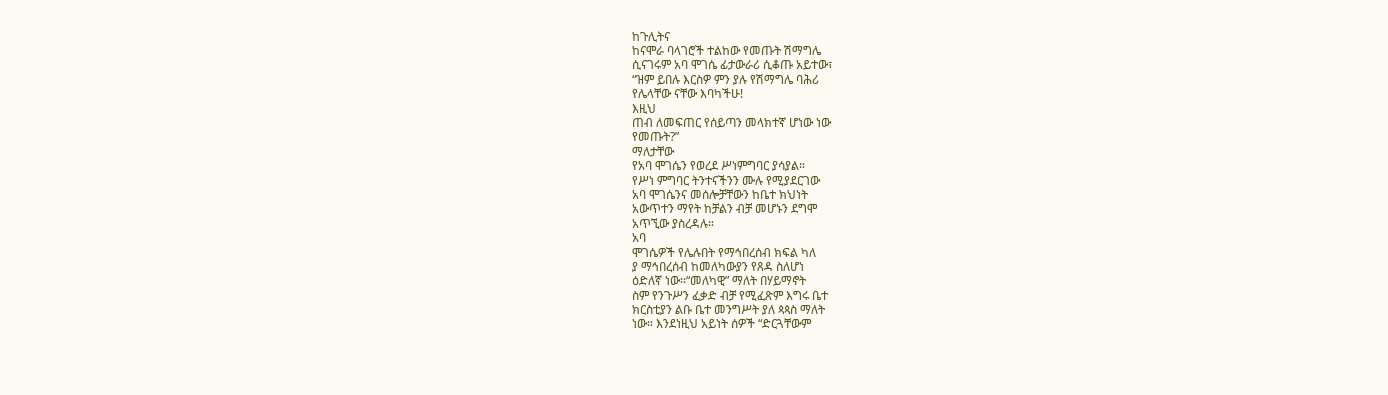ከጉሊትና
ከናሞራ ባላገሮች ተልከው የመጡት ሽማግሌ
ሲናገሩም አባ ሞገሴ ፊታውራሪ ሲቆጡ አይተው፣
“ዝም ይበሉ እርስዎ ምን ያሉ የሽማግሌ ባሕሪ
የሌላቸው ናቸው እባካችሁ!
እዚህ
ጠብ ለመፍጠር የሰይጣን መላክተኛ ሆነው ነው
የመጡት?”
ማለታቸው
የአባ ሞገሴን የወረደ ሥነምግባር ያሳያል።
የሥነ ምግባር ትንተናችንን ሙሉ የሚያደርገው
አባ ሞገሴንና መሰሎቻቸውን ከቤተ ክህነት
አውጥተን ማየት ከቻልን ብቻ መሆኑን ደግሞ
አጥኚው ያስረዳሉ።
አባ
ሞገሴዎች የሌሉበት የማኅበረሰብ ክፍል ካለ
ያ ማኅበረሰብ ከመለካውያን የጸዳ ስለሆነ
ዕድለኛ ነው፡፡“መለካዊ” ማለት በሃይማኖት
ስም የንጉሥን ፈቃድ ብቻ የሚፈጽም እግሩ ቤተ
ክርስቲያን ልቡ ቤተ መንግሥት ያለ ጳጳስ ማለት
ነው። እንደነዚህ አይነት ሰዎች “ድርጓቸውም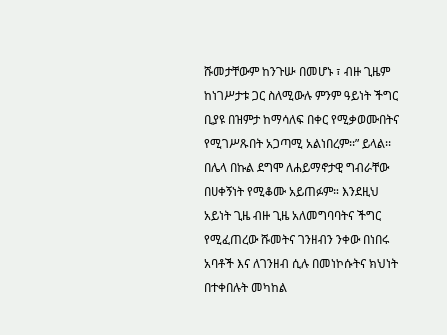ሹመታቸውም ከንጉሡ በመሆኑ ፣ ብዙ ጊዜም
ከነገሥታቱ ጋር ስለሚውሉ ምንም ዓይነት ችግር
ቢያዩ በዝምታ ከማሳለፍ በቀር የሚቃወሙበትና
የሚገሥጹበት አጋጣሚ አልነበረም፡፡” ይላል፡፡
በሌላ በኩል ደግሞ ለሐይማኖታዊ ግብራቸው
በሀቀኝነት የሚቆሙ አይጠፉም። እንደዚህ
አይነት ጊዜ ብዙ ጊዜ አለመግባባትና ችግር
የሚፈጠረው ሹመትና ገንዘብን ንቀው በነበሩ
አባቶች እና ለገንዘብ ሲሉ በመነኮሱትና ክህነት
በተቀበሉት መካከል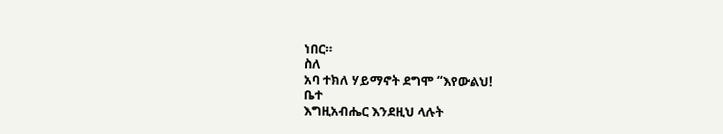ነበር።
ስለ
አባ ተክለ ሃይማኖት ደግሞ “እየውልህ!
ቤተ
እግዚአብሔር እንደዚህ ላሉት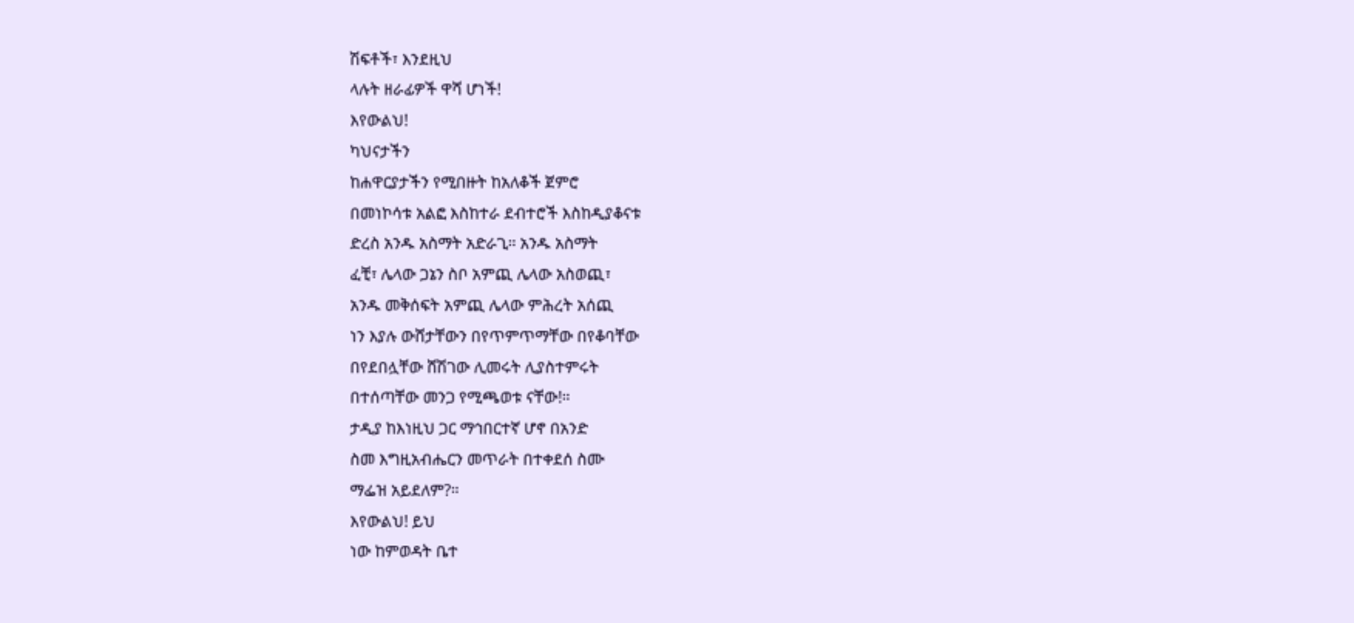ሽፍቶች፣ እንደዚህ
ላሉት ዘራፊዎች ዋሻ ሆነች!
እየውልህ!
ካህናታችን
ከሐዋርያታችን የሚበዙት ከአለቆች ጀምሮ
በመነኮሳቱ አልፎ እስከተራ ደብተሮች እስከዲያቆናቱ
ድረስ አንዱ አስማት አድራጊ። አንዱ አስማት
ፈቺ፣ ሌላው ጋኔን ስቦ አምጪ ሌላው አስወጪ፣
አንዱ መቅሰፍት አምጪ ሌላው ምሕረት አሰጪ
ነን እያሉ ውሸታቸውን በየጥምጥማቸው በየቆባቸው
በየደበሏቸው ሸሽገው ሊመሩት ሊያስተምሩት
በተሰጣቸው መንጋ የሚጫወቱ ናቸው!።
ታዲያ ከእነዚህ ጋር ማኅበርተኛ ሆኖ በአንድ
ስመ እግዚአብሔርን መጥራት በተቀደሰ ስሙ
ማፌዝ አይደለም?።
እየውልህ! ይህ
ነው ከምወዳት ቤተ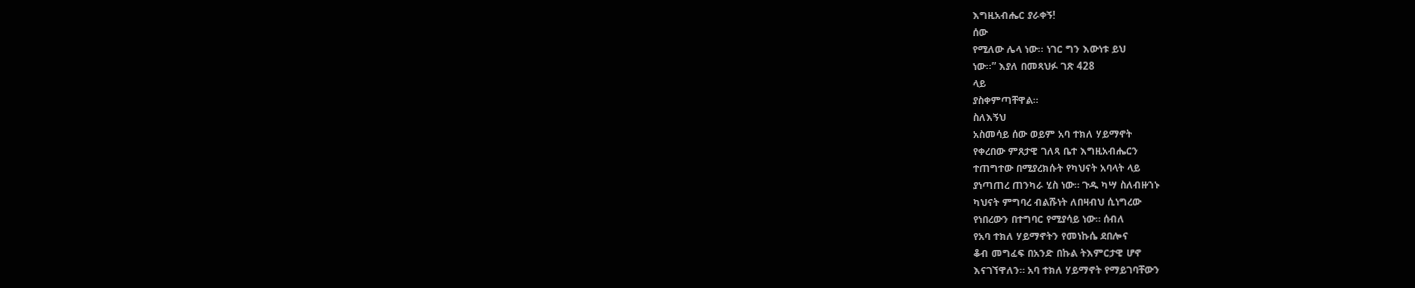እግዚአብሔር ያራቀኝ!
ሰው
የሚለው ሌላ ነው፡፡ ነገር ግን እውነቱ ይህ
ነው፡፡” እያለ በመጻህፉ ገጽ 428
ላይ
ያስቀምጣቸዋል።
ስለእኝህ
አስመሳይ ሰው ወይም አባ ተክለ ሃይማኖት
የቀረበው ምጸታዊ ገለጻ ቤተ እግዚአብሔርን
ተጠግተው በሚያረክሱት የካህናት አባላት ላይ
ያነጣጠረ ጠንካራ ሂስ ነው። ጉዱ ካሣ ስለብዙኀኑ
ካህናት ምግባረ ብልሹነት ለበዛብህ ሲነግረው
የነበረውን በተግባር የሚያሳይ ነው። ሰብለ
የአባ ተክለ ሃይማኖትን የመነኩሴ ደበሎና
ቆብ መግፈፍ በአንድ በኩል ትእምርታዊ ሆኖ
እናገኘዋለን። አባ ተክለ ሃይማኖት የማይገባቸውን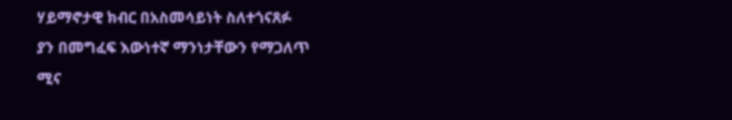ሃይማኖታዊ ክብር በአስመሳይነት ስለተጎናጸፉ
ያን በመግፈፍ እውነተኛ ማንነታቸውን የማጋለጥ
ሚና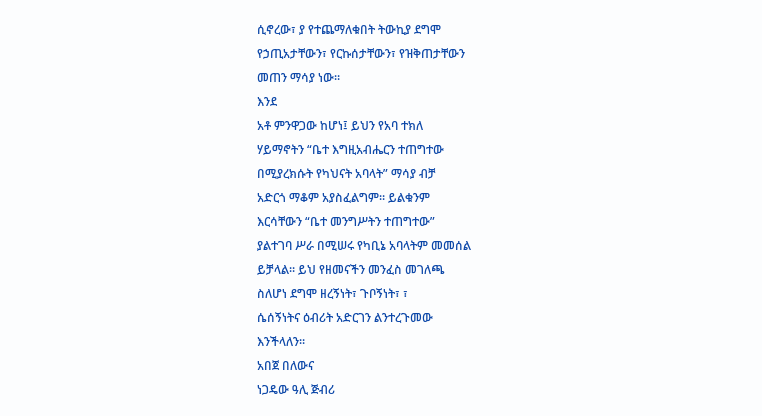ሲኖረው፣ ያ የተጨማለቁበት ትውኪያ ደግሞ
የኃጢአታቸውን፣ የርኩሰታቸውን፣ የዝቅጠታቸውን
መጠን ማሳያ ነው።
እንደ
አቶ ምንዋጋው ከሆነ፤ ይህን የአባ ተክለ
ሃይማኖትን “ቤተ እግዚአብሔርን ተጠግተው
በሚያረክሱት የካህናት አባላት” ማሳያ ብቻ
አድርጎ ማቆም አያስፈልግም። ይልቁንም
እርሳቸውን “ቤተ መንግሥትን ተጠግተው”
ያልተገባ ሥራ በሚሠሩ የካቢኔ አባላትም መመሰል
ይቻላል። ይህ የዘመናችን መንፈስ መገለጫ
ስለሆነ ደግሞ ዘረኝነት፣ ጉቦኝነት፣ ፣
ሴሰኝነትና ዕብሪት አድርገን ልንተረጉመው
እንችላለን።
አበጀ በለውና
ነጋዴው ዓሊ ጅብሪ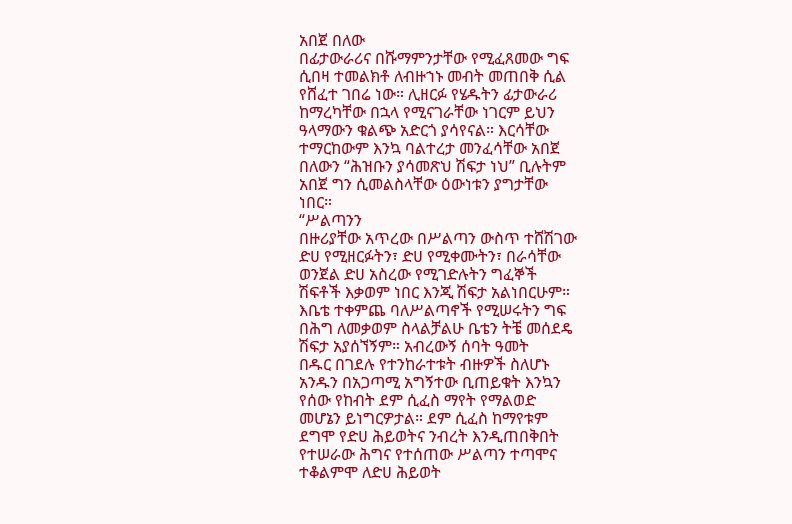አበጀ በለው
በፊታውራሪና በሹማምንታቸው የሚፈጸመው ግፍ
ሲበዛ ተመልክቶ ለብዙኀኑ መብት መጠበቅ ሲል
የሸፈተ ገበሬ ነው። ሊዘርፉ የሄዱትን ፊታውራሪ
ከማረካቸው በኋላ የሚናገራቸው ነገርም ይህን
ዓላማውን ቁልጭ አድርጎ ያሳየናል። እርሳቸው
ተማርከውም እንኳ ባልተረታ መንፈሳቸው አበጀ
በለውን “ሕዝቡን ያሳመጽህ ሽፍታ ነህ” ቢሉትም
አበጀ ግን ሲመልስላቸው ዕውነቱን ያግታቸው
ነበር።
“ሥልጣንን
በዙሪያቸው አጥረው በሥልጣን ውስጥ ተሸሽገው
ድሀ የሚዘርፉትን፣ ድሀ የሚቀሙትን፣ በራሳቸው
ወንጀል ድሀ አስረው የሚገድሉትን ግፈኞች
ሽፍቶች እቃወም ነበር እንጂ ሽፍታ አልነበርሁም።
እቤቴ ተቀምጨ ባለሥልጣኖች የሚሠሩትን ግፍ
በሕግ ለመቃወም ስላልቻልሁ ቤቴን ትቼ መሰደዴ
ሽፍታ አያሰኘኝም። አብረውኝ ሰባት ዓመት
በዱር በገደሉ የተንከራተቱት ብዙዎች ስለሆኑ
አንዱን በአጋጣሚ አግኝተው ቢጠይቁት እንኳን
የሰው የከብት ደም ሲፈስ ማየት የማልወድ
መሆኔን ይነግርዎታል። ደም ሲፈስ ከማየቱም
ደግሞ የድሀ ሕይወትና ንብረት እንዲጠበቅበት
የተሠራው ሕግና የተሰጠው ሥልጣን ተጣሞና
ተቆልምሞ ለድሀ ሕይወት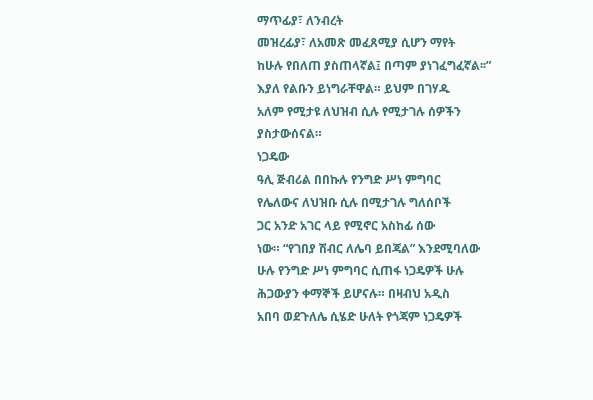ማጥፊያ፣ ለንብረት
መዝረፊያ፣ ለአመጽ መፈጸሚያ ሲሆን ማየት
ከሁሉ የበለጠ ያስጠላኛል፤ በጣም ያነገፈግፈኛል፡፡”
እያለ የልቡን ይነግራቸዋል። ይህም በገሃዱ
አለም የሚታዩ ለህዝብ ሲሉ የሚታገሉ ሰዎችን
ያስታውሰናል።
ነጋዴው
ዓሊ ጅብሪል በበኩሉ የንግድ ሥነ ምግባር
የሌለውና ለህዝቡ ሲሉ በሚታገሉ ግለሰቦች
ጋር አንድ አገር ላይ የሚኖር አስከፊ ሰው
ነው። “የገበያ ሽብር ለሌባ ይበጃል” እንደሚባለው
ሁሉ የንግድ ሥነ ምግባር ሲጠፋ ነጋዴዎች ሁሉ
ሕጋውያን ቀማኞች ይሆናሉ። በዛብህ አዲስ
አበባ ወደጉለሌ ሲሄድ ሁለት የጎጃም ነጋዴዎች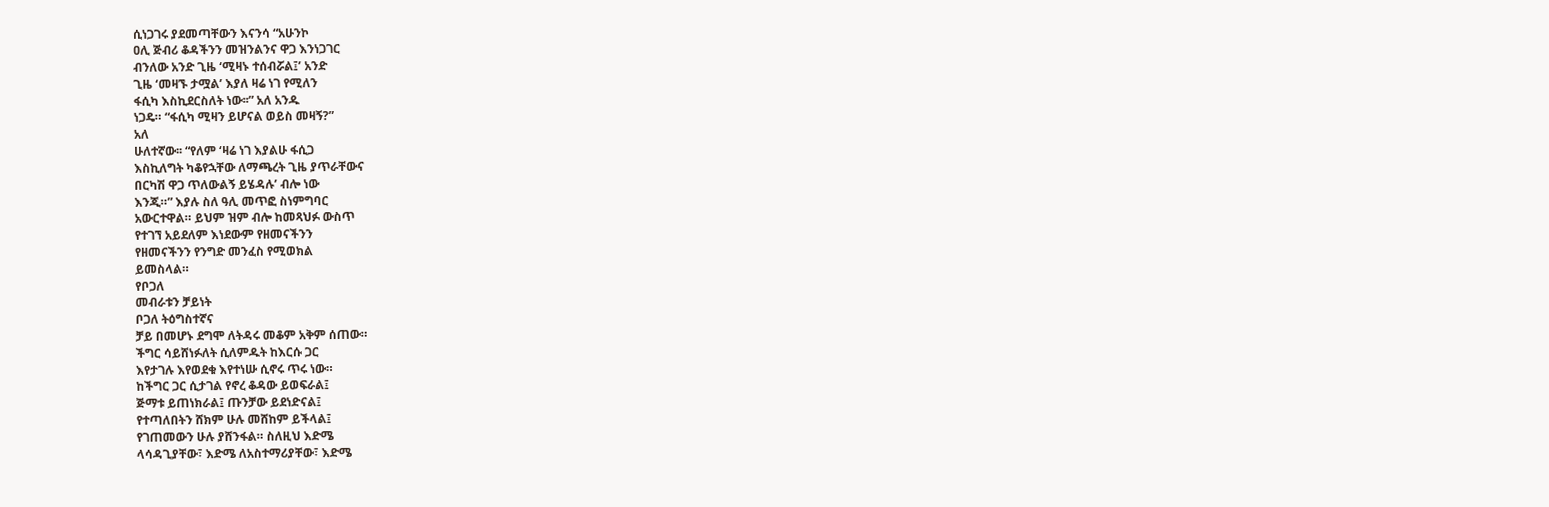ሲነጋገሩ ያደመጣቸውን እናንሳ “አሁንኮ
ዐሊ ጅብሪ ቆዳችንን መዝንልንና ዋጋ እንነጋገር
ብንለው አንድ ጊዜ ‘ሚዛኑ ተሰብሯል፤’ አንድ
ጊዜ ‘መዛኙ ታሟል’ እያለ ዛሬ ነገ የሚለን
ፋሲካ እስኪደርስለት ነው፡፡” አለ አንዱ
ነጋዴ። “ፋሲካ ሚዛን ይሆናል ወይስ መዛኝ?”
አለ
ሁለተኛው፡፡ “የለም ‘ዛሬ ነገ እያልሁ ፋሲጋ
እስኪለግት ካቆየኋቸው ለማጫረት ጊዜ ያጥራቸውና
በርካሽ ዋጋ ጥለውልኝ ይሄዳሉ’ ብሎ ነው
እንጂ።” እያሉ ስለ ዓሊ መጥፎ ስነምግባር
አውርተዋል። ይህም ዝም ብሎ ከመጻህፉ ውስጥ
የተገኘ አይደለም እነደውም የዘመናችንን
የዘመናችንን የንግድ መንፈስ የሚወክል
ይመስላል።
የቦጋለ
መብራቱን ቻይነት
ቦጋለ ትዕግስተኛና
ቻይ በመሆኑ ደግሞ ለትዳሩ መቆም አቅም ሰጠው።
ችግር ሳይሸነፉለት ሲለምዱት ከእርሱ ጋር
እየታገሉ እየወደቁ እየተነሡ ሲኖሩ ጥሩ ነው።
ከችግር ጋር ሲታገል የኖረ ቆዳው ይወፍራል፤
ጅማቱ ይጠነክራል፤ ጡንቻው ይደነድናል፤
የተጣለበትን ሸክም ሁሉ መሸከም ይችላል፤
የገጠመውን ሁሉ ያሸንፋል። ስለዚህ እድሜ
ላሳዳጊያቸው፣ እድሜ ለአስተማሪያቸው፣ እድሜ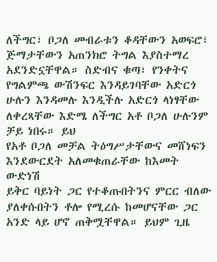ለችግር፣ ቦጋለ መብራቱን ቆዳቸውን አወፍሮ፣
ጅማታቸውን አጠንክሮ ትግል እያስተማረ
አደንድኗቸዋል። ስድብና ቁጣ፣ የንቀትና
የግልምጫ ውሽንፍር እንዳይገባቸው አድርጎ
ሁሉን እንዳመሉ እንዲችሉ አድርጎ ላነፃቸው
ለቀረጻቸው እድሜ ለችግር አቶ ቦጋለ ሁሉንም
ቻይ ነበሩ። ይህ
የአቶ ቦጋለ መቻል ትዕግሥታቸውና መሸነፍን
እንደውርደት አለመቁጠራቸው ከእመት ውድነሽ
ይቅር ባይነት ጋር የተቆጡበትንና ምርር ብለው
ያለቀሱበትን ቶሎ የሚረሱ ከመሆናቸው ጋር
አንድ ላይ ሆኖ ጠቅሟቸዋል። ይህም ጊዜ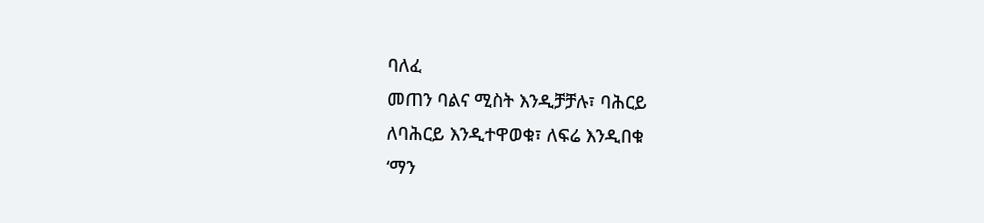ባለፈ
መጠን ባልና ሚስት እንዲቻቻሉ፣ ባሕርይ
ለባሕርይ እንዲተዋወቁ፣ ለፍሬ እንዲበቁ
‘ማን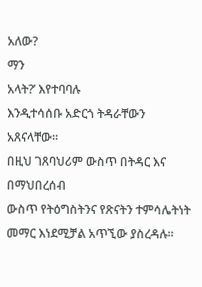አለው?
ማን
አላት?’ እየተባባሉ
እንዲተሳሰቡ አድርጎ ትዳራቸውን አጸናላቸው።
በዚህ ገጸባህሪም ውስጥ በትዳር እና በማህበረሰብ
ውስጥ የትዕግስትንና የጽናትን ተምሳሌትነት
መማር እነደሚቻል አጥኚው ያስረዳሉ።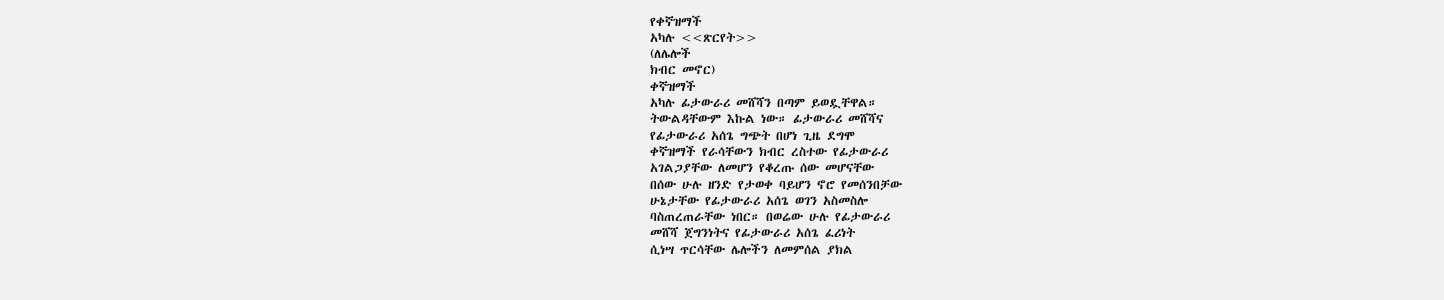የቀኛዝማች
አካሉ <<ጽርየት>>
(ለሌሎች
ክብር መኖር)
ቀኛዝማች
አካሉ ፊታውራሪ መሸሻን በጣም ይወዷቸዋል።
ትውልዳቸውም እኩል ነው። ፊታውራሪ መሸሻና
የፊታውራሪ አሰጌ ግጭት በሆነ ጊዜ ደግሞ
ቀኛዝማች የራሳቸውን ክብር ረስተው የፊታውራሪ
አገልጋያቸው ለመሆን የቆረጡ ሰው መሆናቸው
በሰው ሁሉ ዘንድ የታወቀ ባይሆን ኖሮ የመሰንበቻው
ሁኔታቸው የፊታውራሪ አሰጌ ወገን አስመስሎ
ባስጠረጠራቸው ነበር። በወሬው ሁሉ የፊታውራሪ
መሸሻ ጀግንነትና የፊታውራሪ አሰጌ ፈሪነት
ሲነሣ ጥርሳቸው ሌሎችን ለመምሰል ያክል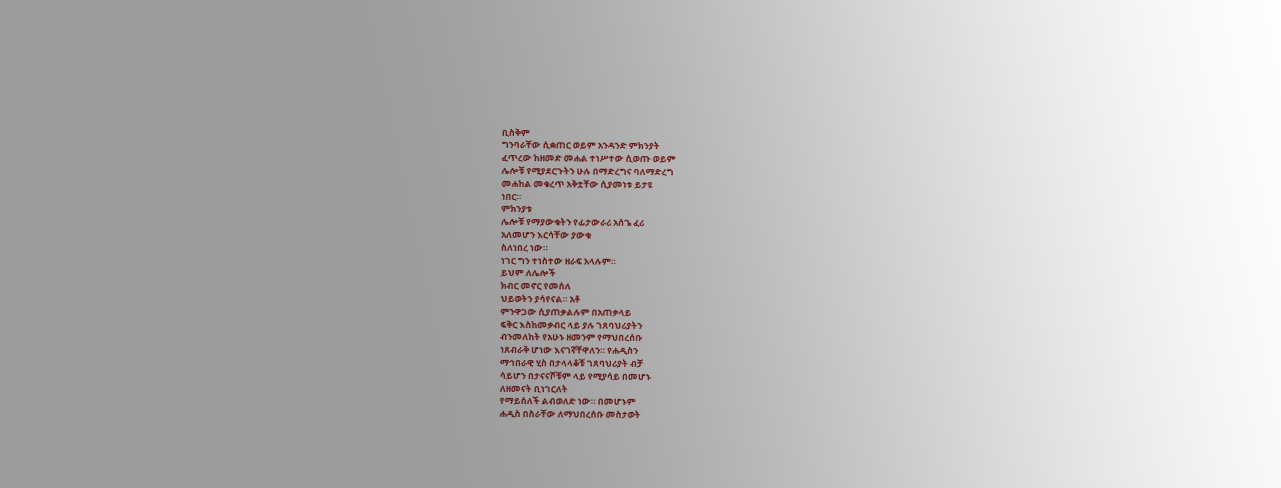ቢስቅም
ግንባራቸው ሲቋጠር ወይም አንዳንድ ምክንያት
ፈጥረው ከዘመድ መሐል ተነሥተው ሲወጡ ወይም
ሌሎቹ የሚያደርጉትን ሁሉ በማድረግና ባለማድረግ
መሐከል መቁረጥ አቅቷቸው ሲያመነቱ ይታዩ
ነበር።
ምክንያቱ
ሌሎቹ የማያውቁትን የፊታውራሪ አሰጌ ፈሪ
አለመሆን እርሳቸው ያውቁ
ስለነበረ ነው።
ነገር ግን ተነስተው ዘራፍ አላሉም።
ይህም ለሌሎች
ክብር መኖር የመሰለ
ህይወትን ያሳየናል። አቶ
ምንዋጋው ሲያጠቃልሉም በአጠቃላይ
ፍቅር እስከመቃብር ላይ ያሉ ገጸባህሪያትን
ብንመለከት የአሁኑ ዘመንም የማህበረሰቡ
ነጸብራቅ ሆነው እናገኛቸዋለን። የሐዲስን
ማኅበራዊ ሂስ በታላላቆቹ ገጸባህሪያት ብቻ
ሳይሆን በታናናሾቹም ላይ የሚያሳይ በመሆኑ
ለዘመናት ቢነገርለት
የማይሰለች ልብወለድ ነው። በመሆኑም
ሐዲስ በስራቸው ለማህበረሰቡ መስታወት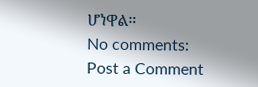ሆነዋል።
No comments:
Post a Comment